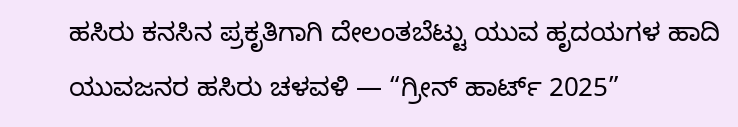ಹಸಿರು ಕನಸಿನ ಪ್ರಕೃತಿಗಾಗಿ ದೇಲಂತಬೆಟ್ಟು ಯುವ ಹೃದಯಗಳ ಹಾದಿ
ಯುವಜನರ ಹಸಿರು ಚಳವಳಿ — “ಗ್ರೀನ್ ಹಾರ್ಟ್ 2025”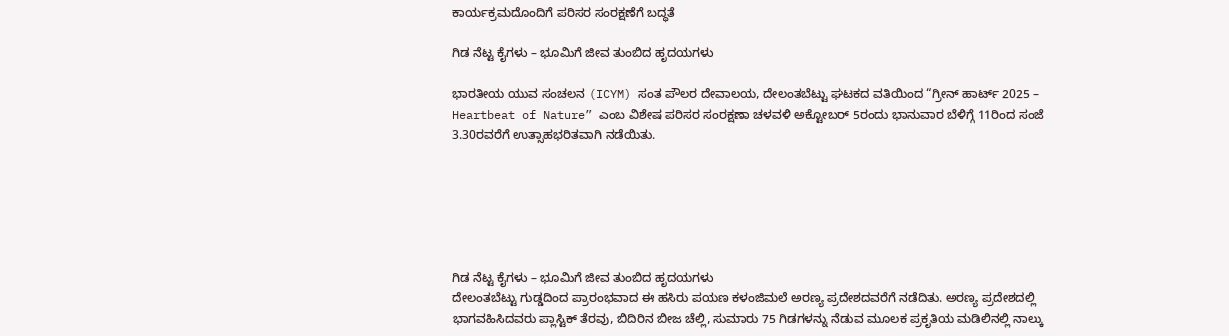ಕಾರ್ಯಕ್ರಮದೊಂದಿಗೆ ಪರಿಸರ ಸಂರಕ್ಷಣೆಗೆ ಬದ್ಧತೆ

ಗಿಡ ನೆಟ್ಟ ಕೈಗಳು – ಭೂಮಿಗೆ ಜೀವ ತುಂಬಿದ ಹೃದಯಗಳು

ಭಾರತೀಯ ಯುವ ಸಂಚಲನ (ICYM) ಸಂತ ಪೌಲರ ದೇವಾಲಯ, ದೇಲಂತಬೆಟ್ಟು ಘಟಕದ ವತಿಯಿಂದ “ಗ್ರೀನ್ ಹಾರ್ಟ್ 2025 – Heartbeat of Nature” ಎಂಬ ವಿಶೇಷ ಪರಿಸರ ಸಂರಕ್ಷಣಾ ಚಳವಳಿ ಅಕ್ಟೋಬರ್ 5ರಂದು ಭಾನುವಾರ ಬೆಳಿಗ್ಗೆ 11ರಿಂದ ಸಂಜೆ 3.30ರವರೆಗೆ ಉತ್ಸಾಹಭರಿತವಾಗಿ ನಡೆಯಿತು.






ಗಿಡ ನೆಟ್ಟ ಕೈಗಳು – ಭೂಮಿಗೆ ಜೀವ ತುಂಬಿದ ಹೃದಯಗಳು
ದೇಲಂತಬೆಟ್ಟು ಗುಡ್ಡದಿಂದ ಪ್ರಾರಂಭವಾದ ಈ ಹಸಿರು ಪಯಣ ಕಳಂಜಿಮಲೆ ಅರಣ್ಯ ಪ್ರದೇಶದವರೆಗೆ ನಡೆದಿತು. ಅರಣ್ಯ ಪ್ರದೇಶದಲ್ಲಿ ಭಾಗವಹಿಸಿದವರು ಪ್ಲಾಸ್ಟಿಕ್ ತೆರವು, ಬಿದಿರಿನ ಬೀಜ ಚೆಲ್ಲಿ, ಸುಮಾರು 75 ಗಿಡಗಳನ್ನು ನೆಡುವ ಮೂಲಕ ಪ್ರಕೃತಿಯ ಮಡಿಲಿನಲ್ಲಿ ನಾಲ್ಕು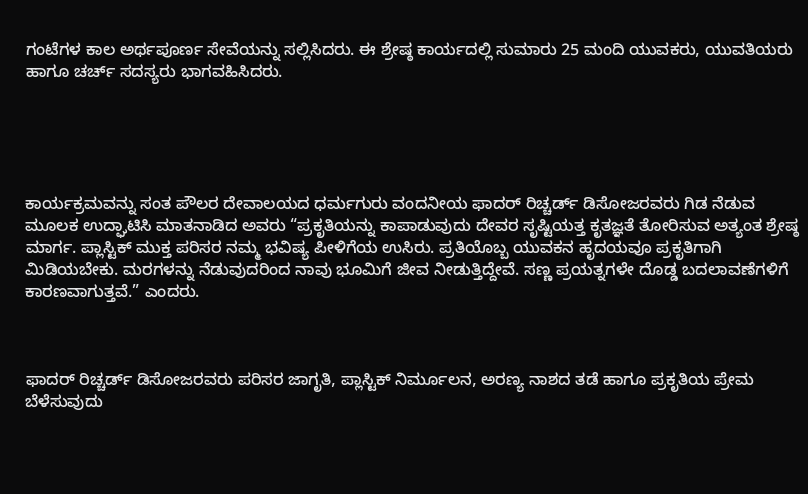ಗಂಟೆಗಳ ಕಾಲ ಅರ್ಥಪೂರ್ಣ ಸೇವೆಯನ್ನು ಸಲ್ಲಿಸಿದರು. ಈ ಶ್ರೇಷ್ಠ ಕಾರ್ಯದಲ್ಲಿ ಸುಮಾರು 25 ಮಂದಿ ಯುವಕರು, ಯುವತಿಯರು ಹಾಗೂ ಚರ್ಚ್ ಸದಸ್ಯರು ಭಾಗವಹಿಸಿದರು.





ಕಾರ್ಯಕ್ರಮವನ್ನು ಸಂತ ಪೌಲರ ದೇವಾಲಯದ ಧರ್ಮಗುರು ವಂದನೀಯ ಫಾದರ್ ರಿಚ್ಚರ್ಡ್ ಡಿಸೋಜರವರು ಗಿಡ ನೆಡುವ ಮೂಲಕ ಉದ್ಘಾಟಿಸಿ ಮಾತನಾಡಿದ ಅವರು “ಪ್ರಕೃತಿಯನ್ನು ಕಾಪಾಡುವುದು ದೇವರ ಸೃಷ್ಟಿಯತ್ತ ಕೃತಜ್ಞತೆ ತೋರಿಸುವ ಅತ್ಯಂತ ಶ್ರೇಷ್ಠ ಮಾರ್ಗ. ಪ್ಲಾಸ್ಟಿಕ್ ಮುಕ್ತ ಪರಿಸರ ನಮ್ಮ ಭವಿಷ್ಯ ಪೀಳಿಗೆಯ ಉಸಿರು. ಪ್ರತಿಯೊಬ್ಬ ಯುವಕನ ಹೃದಯವೂ ಪ್ರಕೃತಿಗಾಗಿ ಮಿಡಿಯಬೇಕು. ಮರಗಳನ್ನು ನೆಡುವುದರಿಂದ ನಾವು ಭೂಮಿಗೆ ಜೀವ ನೀಡುತ್ತಿದ್ದೇವೆ. ಸಣ್ಣ ಪ್ರಯತ್ನಗಳೇ ದೊಡ್ಡ ಬದಲಾವಣೆಗಳಿಗೆ ಕಾರಣವಾಗುತ್ತವೆ.” ಎಂದರು.



ಫಾದರ್ ರಿಚ್ಚರ್ಡ್ ಡಿಸೋಜರವರು ಪರಿಸರ ಜಾಗೃತಿ, ಪ್ಲಾಸ್ಟಿಕ್ ನಿರ್ಮೂಲನ, ಅರಣ್ಯ ನಾಶದ ತಡೆ ಹಾಗೂ ಪ್ರಕೃತಿಯ ಪ್ರೇಮ ಬೆಳೆಸುವುದು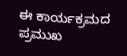ಈ ಕಾರ್ಯಕ್ರಮದ ಪ್ರಮುಖ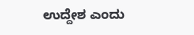ಉದ್ದೇಶ ಎಂದು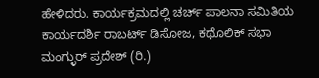ಹೇಳಿದರು. ಕಾರ್ಯಕ್ರಮದಲ್ಲಿ ಚರ್ಚ್ ಪಾಲನಾ ಸಮಿತಿಯ ಕಾರ್ಯದರ್ಶಿ ರಾಬರ್ಟ್ ಡಿಸೋಜ, ಕಥೊಲಿಕ್ ಸಭಾ ಮಂಗ್ಳುರ್ ಪ್ರದೇಶ್ (ರಿ.)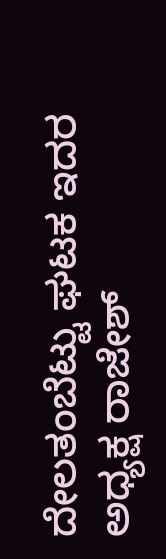ದೇಲತಂಬೆಟ್ಟು ಘಟಕ ಇದರ ಅಧ್ಯಕ್ಷ ರಾಜೇಶ್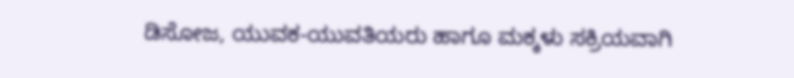ಡಿಸೋಜ, ಯುವಕ-ಯುವತಿಯರು ಹಾಗೂ ಮಕ್ಕಳು ಸಕ್ರಿಯವಾಗಿ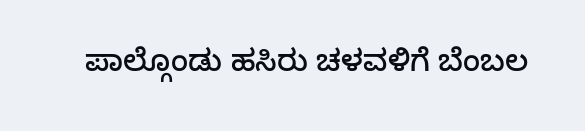ಪಾಲ್ಗೊಂಡು ಹಸಿರು ಚಳವಳಿಗೆ ಬೆಂಬಲ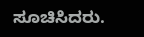ಸೂಚಿಸಿದರು.